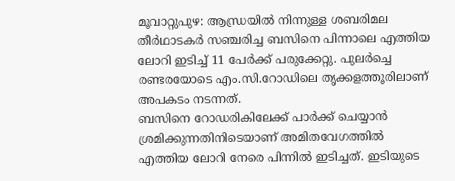മൂവാറ്റുപുഴ: ആന്ധ്രയിൽ നിന്നുള്ള ശബരിമല തീർഥാടകർ സഞ്ചരിച്ച ബസിനെ പിന്നാലെ എത്തിയ ലോറി ഇടിച്ച് 11 പേർക്ക് പരുക്കേറ്റു. പുലർച്ചെ രണ്ടരയോടെ എം.സി.റോഡിലെ തൃക്കളത്തൂരിലാണ് അപകടം നടന്നത്.
ബസിനെ റോഡരികിലേക്ക് പാർക്ക് ചെയ്യാൻ ശ്രമിക്കുന്നതിനിടെയാണ് അമിതവേഗത്തിൽ എത്തിയ ലോറി നേരെ പിന്നിൽ ഇടിച്ചത്. ഇടിയുടെ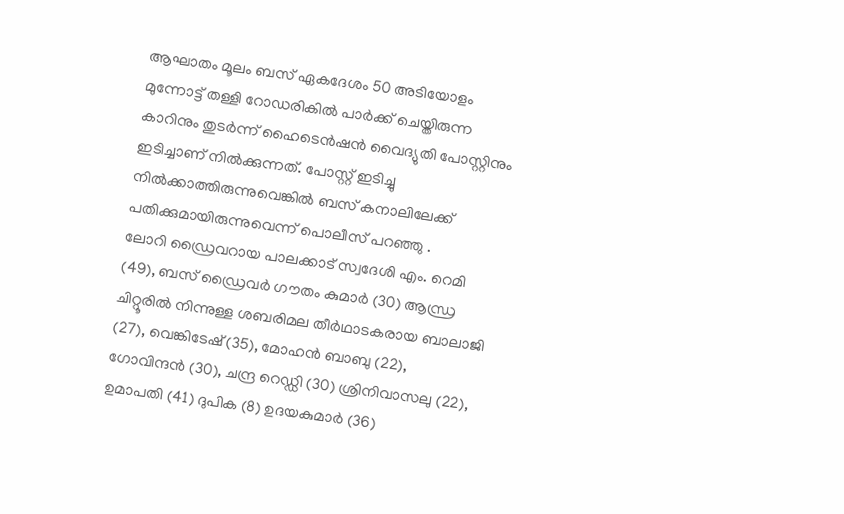ആഘാതം മൂലം ബസ് ഏകദേശം 50 അടിയോളം മുന്നോട്ട് തള്ളി റോഡരികിൽ പാർക്ക് ചെയ്തിരുന്ന കാറിനും തുടർന്ന് ഹൈടെൻഷൻ വൈദ്യുതി പോസ്റ്റിനും ഇടിച്ചാണ് നിൽക്കുന്നത്. പോസ്റ്റ് ഇടിച്ചു നിൽക്കാത്തിരുന്നുവെങ്കിൽ ബസ് കനാലിലേക്ക് പതിക്കുമായിരുന്നുവെന്ന് പൊലീസ് പറഞ്ഞു .
ലോറി ഡ്രൈവറായ പാലക്കാട് സ്വദേശി എം. റെമി (49), ബസ് ഡ്രൈവർ ഗൗതം കുമാർ (30) ആന്ധ്ര ചിറ്റൂരിൽ നിന്നുള്ള ശബരിമല തീർഥാടകരായ ബാലാജി (27), വെങ്കിടേഷ് (35), മോഹൻ ബാബു (22), ഗോവിന്ദൻ (30), ചന്ദ്ര റെഡ്ഡി (30) ശ്രിനിവാസലു (22), ഉമാപതി (41) ദുപിക (8) ഉദയകുമാർ (36)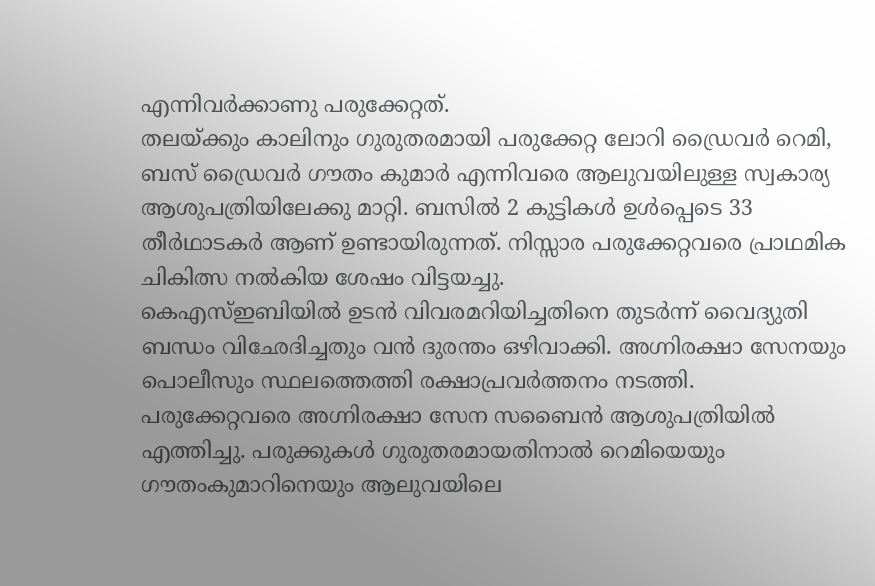എന്നിവർക്കാണു പരുക്കേറ്റത്.
തലയ്ക്കും കാലിനും ഗുരുതരമായി പരുക്കേറ്റ ലോറി ഡ്രൈവർ റെമി, ബസ് ഡ്രൈവർ ഗൗതം കുമാർ എന്നിവരെ ആലുവയിലുള്ള സ്വകാര്യ ആശുപത്രിയിലേക്കു മാറ്റി. ബസിൽ 2 കുട്ടികൾ ഉൾപ്പെടെ 33 തീർഥാടകർ ആണ് ഉണ്ടായിരുന്നത്. നിസ്സാര പരുക്കേറ്റവരെ പ്രാഥമിക ചികിത്സ നൽകിയ ശേഷം വിട്ടയച്ചു.
കെഎസ്ഇബിയിൽ ഉടൻ വിവരമറിയിച്ചതിനെ തുടർന്ന് വൈദ്യുതി ബന്ധം വിഛേദിച്ചതും വൻ ദുരന്തം ഒഴിവാക്കി. അഗ്നിരക്ഷാ സേനയും പൊലീസും സ്ഥലത്തെത്തി രക്ഷാപ്രവർത്തനം നടത്തി. പരുക്കേറ്റവരെ അഗ്നിരക്ഷാ സേന സബൈൻ ആശുപത്രിയിൽ എത്തിച്ചു. പരുക്കുകൾ ഗുരുതരമായതിനാൽ റെമിയെയും ഗൗതംകുമാറിനെയും ആലുവയിലെ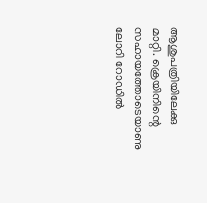ആശുപത്രിയിലേക്കു മാറ്റി. ക്രെയിനിന്റെ സഹായത്തോടെയാണു ലോറി റോഡിൽ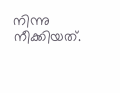നിന്നു നീക്കിയത്.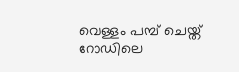വെള്ളം പമ്പ് ചെയ്ത് റോഡിലെ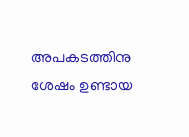അപകടത്തിനു ശേഷം ഉണ്ടായ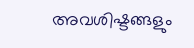അവശിഷ്ടങ്ങളും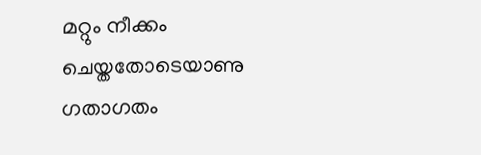മറ്റും നീക്കം ചെയ്തതോടെയാണു ഗതാഗതം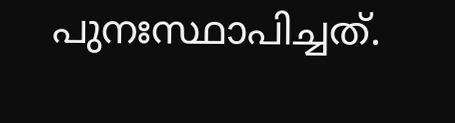പുനഃസ്ഥാപിച്ചത്.